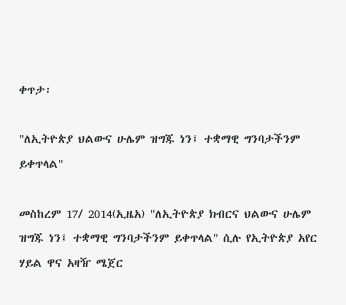ቀጥታ፡

"ለኢትዮጵያ ህልውና ሁሌም ዝግጁ ነን፤ ተቋማዊ ግንባታችንም ይቀጥላል"

መስከረም 17/ 2014(ኢዜአ) "ለኢትዮጵያ ክብርና ህልውና ሁሌም ዝግጁ ነን፤ ተቋማዊ ግንባታችንም ይቀጥላል" ሲሉ የኢትዮጵያ አየር ሃይል ዋና አዛዥ ሜጀር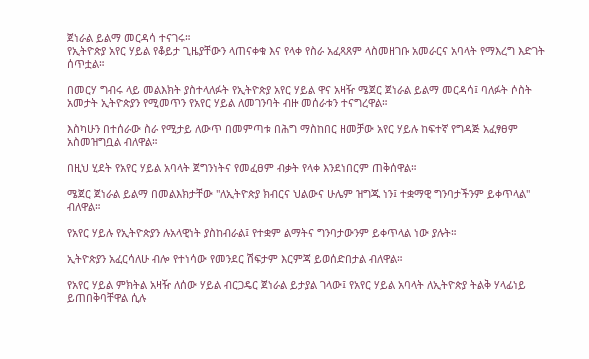ጀነራል ይልማ መርዳሳ ተናገሩ።
የኢትዮጵያ አየር ሃይል የቆይታ ጊዜያቸውን ላጠናቀቁ እና የላቀ የስራ አፈጻጸም ላስመዘገቡ አመራርና አባላት የማእረግ እድገት ሰጥቷል።

በመርሃ ግብሩ ላይ መልእክት ያስተላለፉት የኢትዮጵያ አየር ሃይል ዋና አዛዥ ሜጀር ጀነራል ይልማ መርዳሳ፤ ባለፉት ሶስት አመታት ኢትዮጵያን የሚመጥን የአየር ሃይል ለመገንባት ብዙ መሰራቱን ተናግረዋል።

እስካሁን በተሰራው ስራ የሚታይ ለውጥ በመምጣቱ በሕግ ማስከበር ዘመቻው አየር ሃይሉ ከፍተኛ የግዳጅ አፈፃፀም አስመዝግቧል ብለዋል።

በዚህ ሂደት የአየር ሃይል አባላት ጀግንነትና የመፈፀም ብቃት የላቀ እንደነበርም ጠቅሰዋል።

ሜጀር ጀነራል ይልማ በመልእክታቸው "ለኢትዮጵያ ክብርና ህልውና ሁሌም ዝግጁ ነን፤ ተቋማዊ ግንባታችንም ይቀጥላል" ብለዋል።

የአየር ሃይሉ የኢትዮጵያን ሉአላዊነት ያስከብራል፤ የተቋም ልማትና ግንባታውንም ይቀጥላል ነው ያሉት።

ኢትዮጵያን አፈርሳለሁ ብሎ የተነሳው የመንደር ሽፍታም እርምጃ ይወሰድበታል ብለዋል።

የአየር ሃይል ምክትል አዛዥ ለሰው ሃይል ብርጋዴር ጀነራል ይታያል ገላው፤ የአየር ሃይል አባላት ለኢትዮጵያ ትልቅ ሃላፊነይ ይጠበቅባቸዋል ሲሉ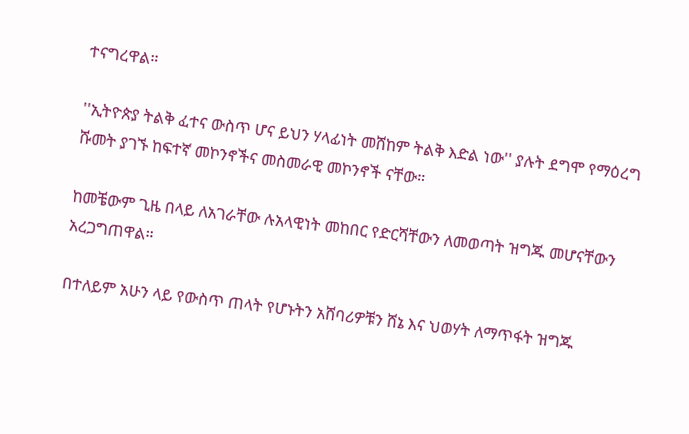ተናግረዋል።

''ኢትዮጵያ ትልቅ ፈተና ውስጥ ሆና ይህን ሃላፊነት መሸከም ትልቅ እድል ነው'' ያሉት ደግሞ የማዕረግ ሹመት ያገኙ ከፍተኛ መኮንኖችና መስመራዊ መኮንኖች ናቸው።

ከመቼውም ጊዜ በላይ ለአገራቸው ሉአላዊነት መከበር የድርሻቸውን ለመወጣት ዝግጁ መሆናቸውን አረጋግጠዋል።

በተለይም አሁን ላይ የውስጥ ጠላት የሆኑትን አሸባሪዎቹን ሸኔ እና ህወሃት ለማጥፋት ዝግጁ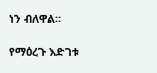ነን ብለዋል።

የማዕረጉ እድገቱ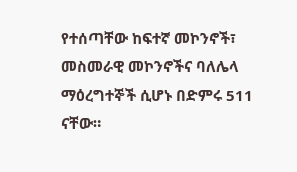የተሰጣቸው ከፍተኛ መኮንኖች፣ መስመራዊ መኮንኖችና ባለሌላ ማዕረግተኞች ሲሆኑ በድምሩ 511 ናቸው።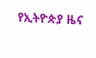የኢትዮጵያ ዜና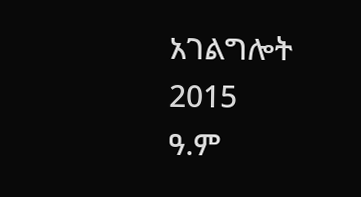አገልግሎት
2015
ዓ.ም